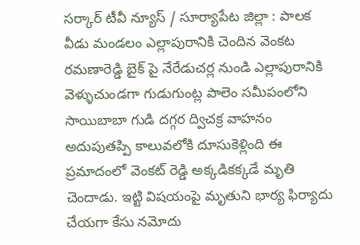సర్కార్ టీవీ న్యూస్ / సూర్యాపేట జిల్లా : పాలక వీడు మండలం ఎల్లాపురానికి చెందిన వెంకట రమణారెడ్డి బైక్ పై నేరేడుచర్ల నుండి ఎల్లాపురానికి వెళ్ళుచుండగా గుడుగుంట్ల పాలెం సమీపంలోని సాయిబాబా గుడి దగ్గర ద్విచక్ర వాహనం అదుపుతప్పి కాలువలోకి దూసుకెళ్లింది ఈ ప్రమాదంలో వెంకట్ రెడ్డి అక్కడికక్కడే మృతి చెందాడు. ఇట్టి విషయంపై మృతుని భార్య ఫిర్యాదు చేయగా కేసు నమోదు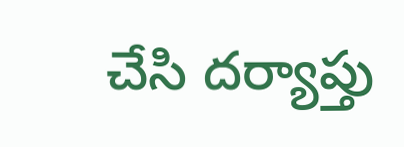చేసి దర్యాప్తు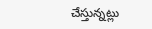చేస్తున్నట్లు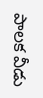పాలక వీడు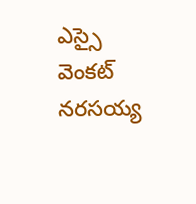ఎస్సై వెంకట్ నరసయ్య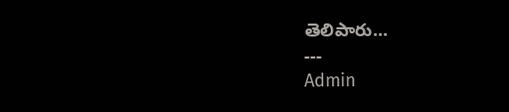తెలిపారు...
---
Admin